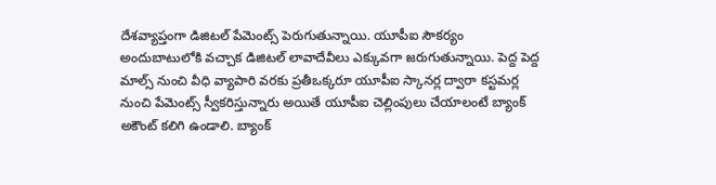దేశవ్యాప్తంగా డిజిటల్ పేమెంట్స్ పెరుగుతున్నాయి. యూపీఐ సౌకర్యం అందుబాటులోకి వచ్చాక డిజిటల్ లావాదేవీలు ఎక్కువగా జరుగుతున్నాయి. పెద్ద పెద్ద మాల్స్ నుంచి వీధి వ్యాపారి వరకు ప్రతీఒక్కరూ యూపీఐ స్కానర్ల ద్వారా కస్టమర్ల నుంచి పేమెంట్స్ స్వీకరిస్తున్నారు అయితే యూపీఐ చెల్లింపులు చేయాలంటే బ్యాంక్ అకౌంట్ కలిగి ఉండాలి. బ్యాంక్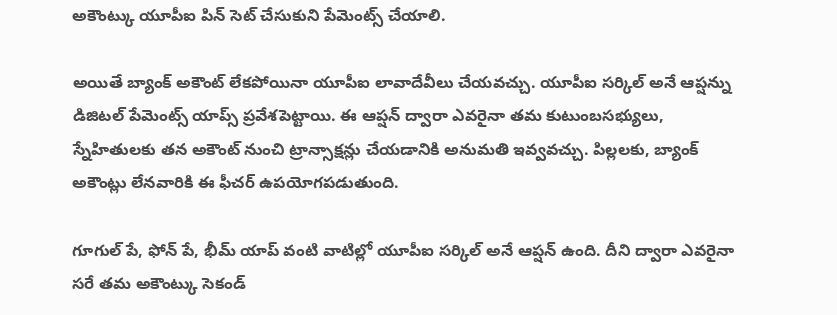అకౌంట్కు యూపీఐ పిన్ సెట్ చేసుకుని పేమెంట్స్ చేయాలి.

అయితే బ్యాంక్ అకౌంట్ లేకపోయినా యూపీఐ లావాదేవీలు చేయవచ్చు. యూపీఐ సర్కిల్ అనే ఆప్షన్ను డిజిటల్ పేమెంట్స్ యాప్స్ ప్రవేశపెట్టాయి. ఈ ఆప్షన్ ద్వారా ఎవరైనా తమ కుటుంబసభ్యులు, స్నేహితులకు తన అకౌంట్ నుంచి ట్రాన్సాక్షన్లు చేయడానికి అనుమతి ఇవ్వవచ్చు. పిల్లలకు, బ్యాంక్ అకౌంట్లు లేనవారికి ఈ ఫీచర్ ఉపయోగపడుతుంది.

గూగుల్ పే, ఫోన్ పే, భీమ్ యాప్ వంటి వాటిల్లో యూపీఐ సర్కిల్ అనే ఆప్షన్ ఉంది. దీని ద్వారా ఎవరైనా సరే తమ అకౌంట్కు సెకండ్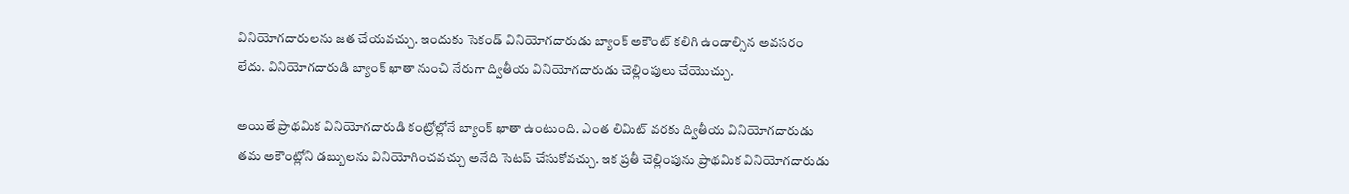వినియోగదారులను జత చేయవచ్చు. ఇందుకు సెకండ్ వినియోగదారుడు బ్యాంక్ అకౌంట్ కలిగి ఉండాల్సిన అవసరం లేదు. వినియోగదారుడి బ్యాంక్ ఖాతా నుంచి నేరుగా ద్వితీయ వినియోగదారుడు చెల్లింపులు చేయొచ్చు.

అయితే ప్రాథమిక వినియోగదారుడి కంట్రోల్లోనే బ్యాంక్ ఖాతా ఉంటుంది. ఎంత లిమిట్ వరకు ద్వితీయ వినియోగదారుడు తమ అకౌంట్లోని డబ్బులను వినియోగించవచ్చు అనేది సెటప్ చేసుకోవచ్చు. ఇక ప్రతీ చెల్లింపును ప్రాథమిక వినియోగదారుడు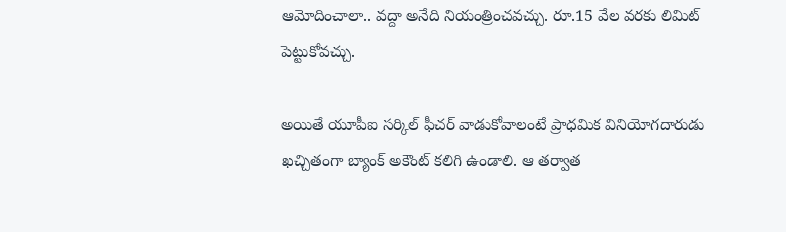ఆమోదించాలా.. వద్దా అనేది నియంత్రించవచ్చు. రూ.15 వేల వరకు లిమిట్ పెట్టుకోవచ్చు.

అయితే యూపీఐ సర్కిల్ ఫీచర్ వాడుకోవాలంటే ప్రాధమిక వినియోగదారుడు ఖచ్చితంగా బ్యాంక్ అకౌంట్ కలిగి ఉండాలి. ఆ తర్వాత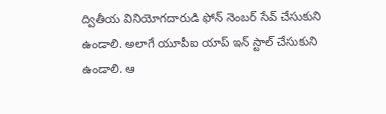ద్వితీయ వినియోగదారుడి ఫోన్ నెంబర్ సేవ్ చేసుకుని ఉండాలి. అలాగే యూపీఐ యాప్ ఇన్ స్టాల్ చేసుకుని ఉండాలి. ఆ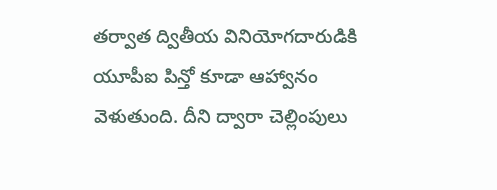తర్వాత ద్వితీయ వినియోగదారుడికి యూపీఐ పిన్తో కూడా ఆహ్వానం వెళుతుంది. దీని ద్వారా చెల్లింపులు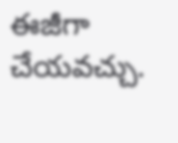ఈజీగా చేయవచ్చు.